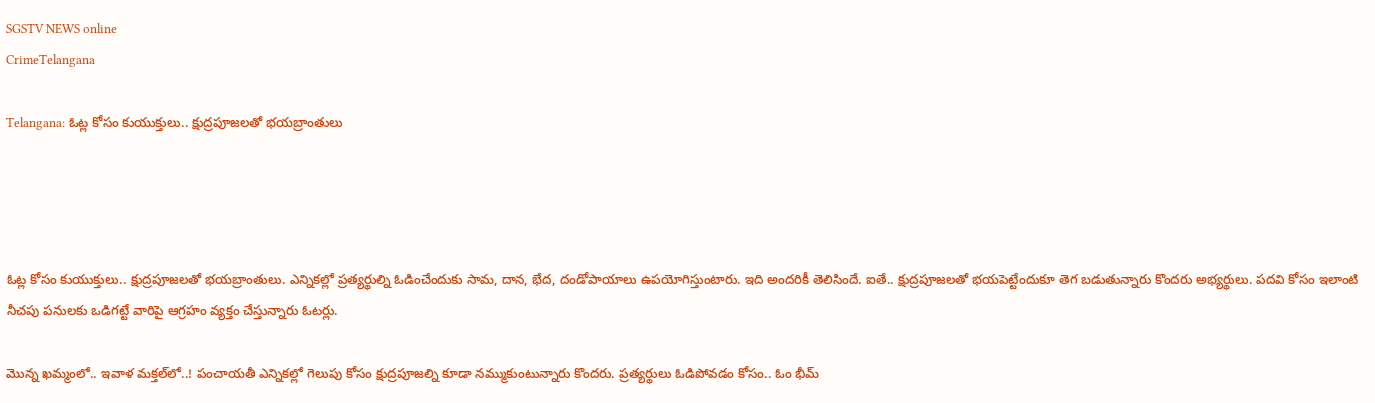SGSTV NEWS online
CrimeTelangana

Telangana: ఓట్ల కోసం కుయుక్తులు.. క్షుద్రపూజలతో భయబ్రాంతులు




ఓట్ల కోసం కుయుక్తులు.. క్షుద్రపూజలతో భయబ్రాంతులు. ఎన్నికల్లో ప్రత్యర్థుల్ని ఓడించేందుకు సామ, దాన, భేద, దండోపాయాలు ఉపయోగిస్తుంటారు. ఇది అందరికీ తెలిసిందే. ఐతే.. క్షుద్రపూజలతో భయపెట్టేందుకూ తెగ బడుతున్నారు కొందరు అభ్యర్థులు. పదవి కోసం ఇలాంటి నీచపు పనులకు ఒడిగట్టే వారిపై ఆగ్రహం వ్యక్తం చేస్తున్నారు ఓటర్లు.

మొన్న ఖమ్మంలో.. ఇవాళ మక్తల్‌లో..! పంచాయతీ ఎన్నికల్లో గెలుపు కోసం క్షుద్రపూజల్ని కూడా నమ్ముకుంటున్నారు కొందరు. ప్రత్యర్థులు ఓడిపోవడం కోసం.. ఓం భీమ్‌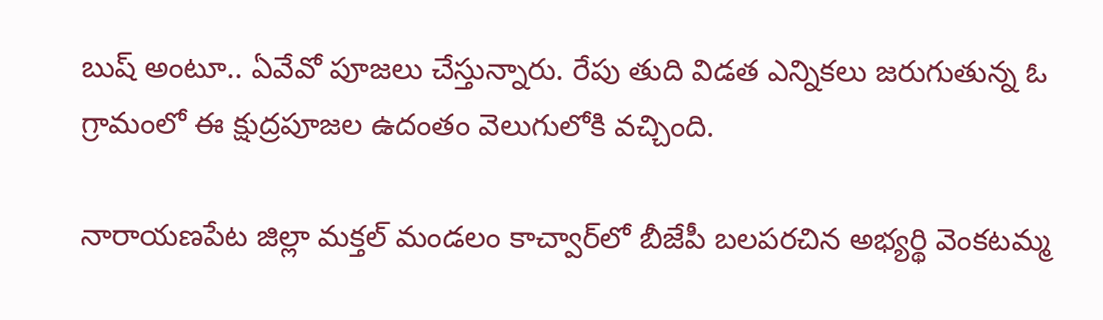బుష్‌ అంటూ.. ఏవేవో పూజలు చేస్తున్నారు. రేపు తుది విడత ఎన్నికలు జరుగుతున్న ఓ గ్రామంలో ఈ క్షుద్రపూజల ఉదంతం వెలుగులోకి వచ్చింది.

నారాయణపేట జిల్లా మక్తల్‌ మండలం కాచ్వార్‌లో బీజేపీ బలపరచిన అభ్యర్థి వెంకటమ్మ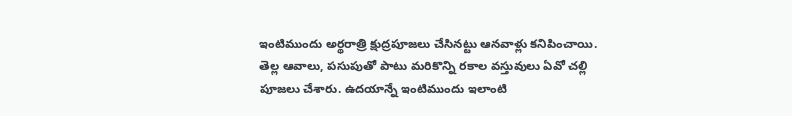ఇంటిముందు అర్థరాత్రి క్షుద్రపూజలు చేసినట్టు ఆనవాళ్లు కనిపించాయి. తెల్ల ఆవాలు, పసుపుతో పాటు మరికొన్ని రకాల వస్తువులు ఏవో చల్లి పూజలు చేశారు. ఉదయాన్నే ఇంటిముందు ఇలాంటి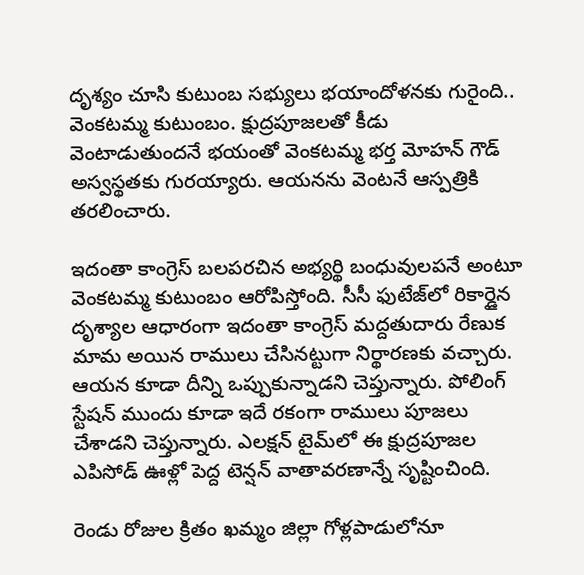దృశ్యం చూసి కుటుంబ సభ్యులు భయాందోళనకు గురైంది.. వెంకటమ్మ కుటుంబం. క్షుద్రపూజలతో కీడు వెంటాడుతుందనే భయంతో వెంకటమ్మ భర్త మోహన్ గౌడ్‌ అస్వస్థతకు గురయ్యారు. ఆయనను వెంటనే ఆస్పత్రికి తరలించారు.

ఇదంతా కాంగ్రెస్ బలపరచిన అభ్యర్థి బంధువులపనే అంటూ వెంకటమ్మ కుటుంబం ఆరోపిస్తోంది. సీసీ ఫుటేజ్‌లో రికార్డైన దృశ్యాల ఆధారంగా ఇదంతా కాంగ్రెస్ మద్దతుదారు రేణుక మామ అయిన రాములు చేసినట్టుగా నిర్థారణకు వచ్చారు. ఆయన కూడా దీన్ని ఒప్పుకున్నాడని చెప్తున్నారు. పోలింగ్‌ స్టేషన్ ముందు కూడా ఇదే రకంగా రాములు పూజలు చేశాడని చెప్తున్నారు. ఎలక్షన్‌ టైమ్‌లో ఈ క్షుద్రపూజల ఎపిసోడ్‌ ఊళ్లో పెద్ద టెన్షన్‌ వాతావరణాన్నే సృష్టించింది.

రెండు రోజుల క్రితం ఖమ్మం జిల్లా గోళ్లపాడులోనూ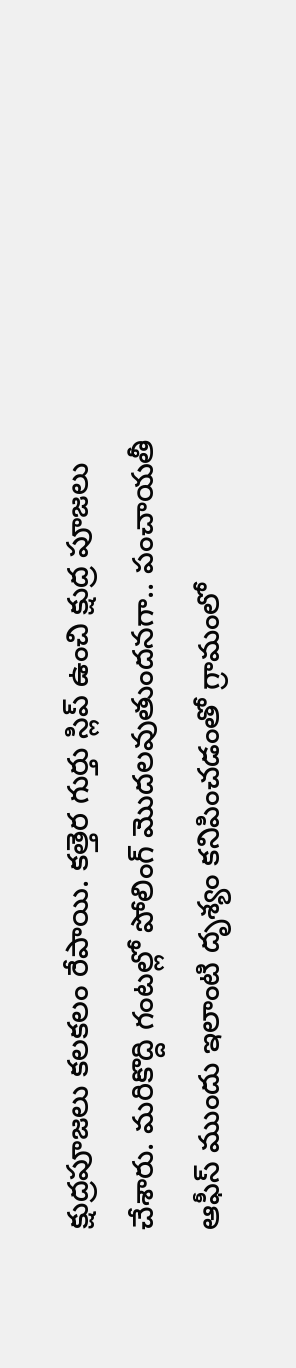క్షుద్రపూజలు కలకలం రేపాయి. కత్తెర గుర్తు స్లిప్‌ ఉంచి క్షుద్ర పూజలు చేశారు. మరికొద్ది గంటల్లో పోలింగ్ మొదలవుతుందనగా.. పంచాయతీ ఆఫీస్‌ ముందు ఇలాంటి దృశ్యం కనిపించడంతో గ్రామంలో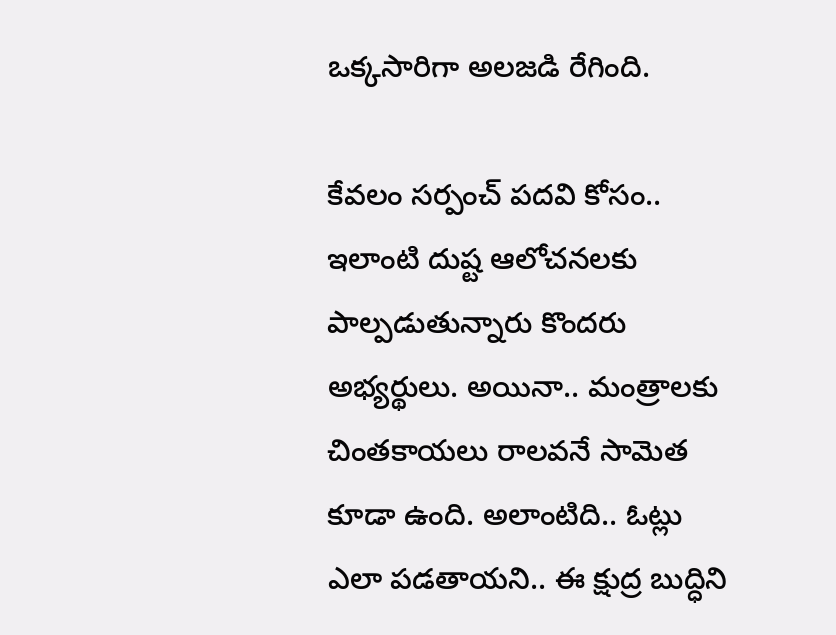ఒక్కసారిగా అలజడి రేగింది.

కేవలం సర్పంచ్ పదవి కోసం.. ఇలాంటి దుష్ట ఆలోచనలకు పాల్పడుతున్నారు కొందరు అభ్యర్థులు. అయినా.. మంత్రాలకు చింతకాయలు రాలవనే సామెత కూడా ఉంది. అలాంటిది.. ఓట్లు ఎలా పడతాయని.. ఈ క్షుద్ర బుద్ధిని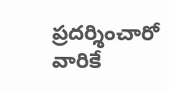ప్రదర్శించారో వారికే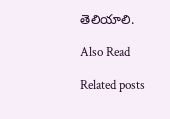తెలియాలి.

Also Read

Related posts